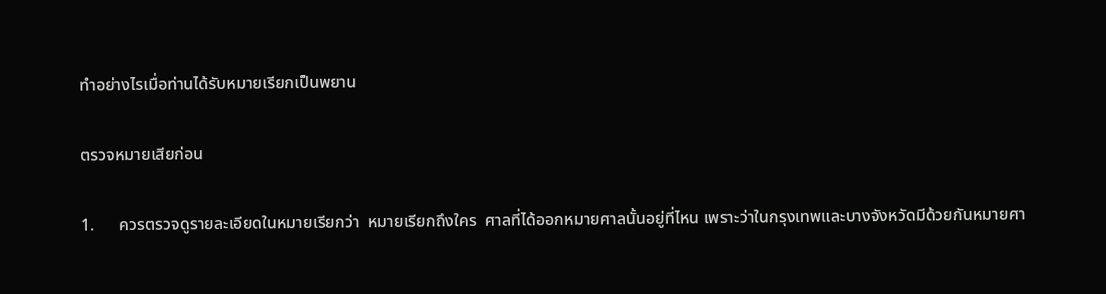ทำอย่างไรเมื่อท่านได้รับหมายเรียกเป็นพยาน

ตรวจหมายเสียก่อน

1.      ควรตรวจดูรายละเอียดในหมายเรียกว่า  หมายเรียกถึงใคร  ศาลที่ได้ออกหมายศาลนั้นอยู่ที่ไหน เพราะว่าในกรุงเทพและบางจังหวัดมีด้วยกันหมายศา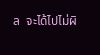ล  จะได้ไปไม่ผิ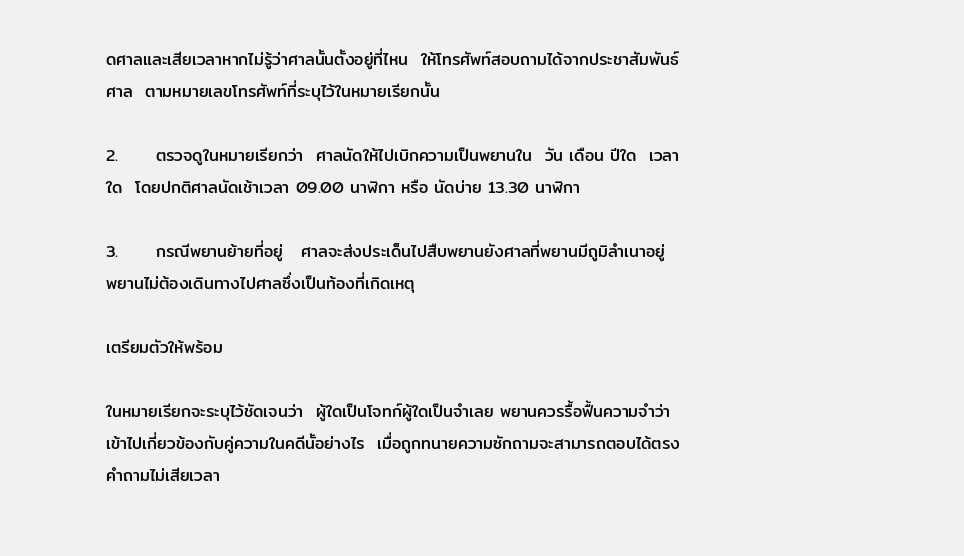ดศาลและเสียเวลาหากไม่รู้ว่าศาลนั้นตั้งอยู่ที่ไหน  ให้โทรศัพท์สอบถามได้จากประชาสัมพันธ์ศาล  ตามหมายเลขโทรศัพท์ที่ระบุไว้ในหมายเรียกนั้น

2.      ตรวจดูในหมายเรียกว่า  ศาลนัดให้ไปเบิกความเป็นพยานใน  วัน เดือน ปีใด  เวลาใด  โดยปกติศาลนัดเช้าเวลา 09.00 นาฬิกา หรือ นัดบ่าย 13.30 นาฬิกา

3.      กรณีพยานย้ายที่อยู่   ศาลจะส่งประเด็นไปสืบพยานยังศาลที่พยานมีถูมิลำเนาอยู่  พยานไม่ต้องเดินทางไปศาลซึ่งเป็นท้องที่เกิดเหตุ

เตรียมตัวให้พร้อม

ในหมายเรียกจะระบุไว้ชัดเจนว่า  ผู้ใดเป็นโจทก์ผู้ใดเป็นจำเลย พยานควรรื้อฟื้นความจำว่า  เข้าไปเกี่ยวข้องกับคู่ความในคดีนั้อย่างไร  เมื่อถูกทนายความซักถามจะสามารถตอบได้ตรงคำถามไม่เสียเวลา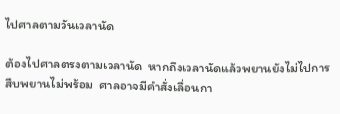ไปศาลตามวันเวลานัด

ต้องไปศาลตรงตามเวลานัด  หากถึงเวลานัดแล้วพยานยังไม่ไปการสืบพยานไม่พร้อม  ศาลอาจมีคำสั่งเลื่อนกา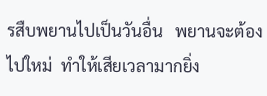รสืบพยานไปเป็นวันอื่น   พยานจะต้องไปใหม่  ทำให้เสียเวลามากยิ่ง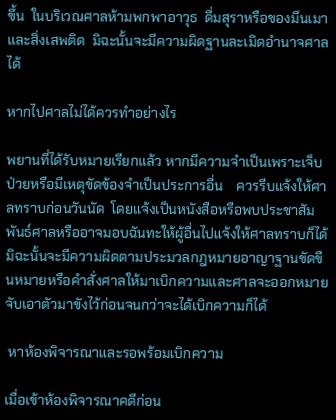ขึ้น  ในบริเวณศาลห้ามพกพาอาวุธ  ดื่มสุราหรือของมึนเมาและสิ่งเสพติด  มิฉะนั้นจะมีความผิดฐานละเมิดอำนาจศาลได้

หากไปศาลไม่ได้ควรทำอย่างไร

พยานที่ได้รับหมายเรียกแล้ว หากมีความจำเป็นเพราะเจ็บป่วยหรือมีเหตุขัดข้องจำเป็นประการอื่น    ควรรีบแจ้งให้ศาลทราบก่อนวันนัด  โดยแจ้งเป็นหนังสือหรือพบประชาสัมพันธ์ศาลหรืออาจมอบฉันทะให้ผู้อื่นไปแจ้งให้ศาลทราบก็ได้    มิฉะนั้นจะมีความผิดตามประมวลกฎหมายอาญาฐานขัดขืนหมายหรือคำสั่งศาลให้มาเบิกความและศาลจะออกหมายจับเอาตัวมาขังไว้ก่อนจนกว่าจะได้เบิกความก็ได้

 หาห้องพิจารณาและรอพร้อมเบิกความ

เมื่อเข้าห้องพิจารณาคดีก่อน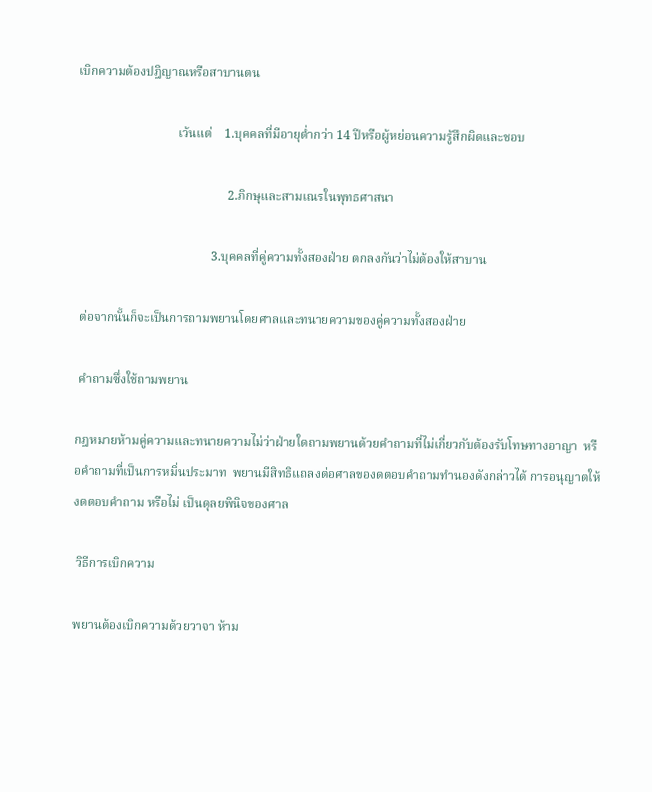เบิกความต้องปฎิญาณหรือสาบานตน

                                เว้นแต่    1.บุคคลที่มีอายุต่ำกว่า 14 ปีหรือผู้หย่อนความรู้สึกผิดและชอบ

                                                2.ภิกษุและสามเณรในพุทธศาสนา

                                           3.บุคคลที่คู่ความทั้งสองฝ่าย ตกลงกันว่าไม่ต้องให้สาบาน

 ต่อจากนั้นก็จะเป็นการถามพยานโดยศาลและทนายความของคู่ความทั้งสองฝ่าย

 คำถามซึ่งใช้ถามพยาน

กฎหมายห้ามคู่ความและทนายความไม่ว่าฝ่ายใดถามพยานด้วยคำถามที่ไม่เกี่ยวกับต้องรับโทษทางอาญา  หรือคำถามที่เป็นการหมิ่นประมาท  พยานมีสิทธิแถลงต่อศาลของดตอบคำถามทำนองดังกล่าวได้ การอนุญาตให้งดตอบคำถาม หรือไม่ เป็นดุลยพินิจของศาล

 วิธีการเบิกความ

พยานต้องเบิกความด้วยวาจา ห้าม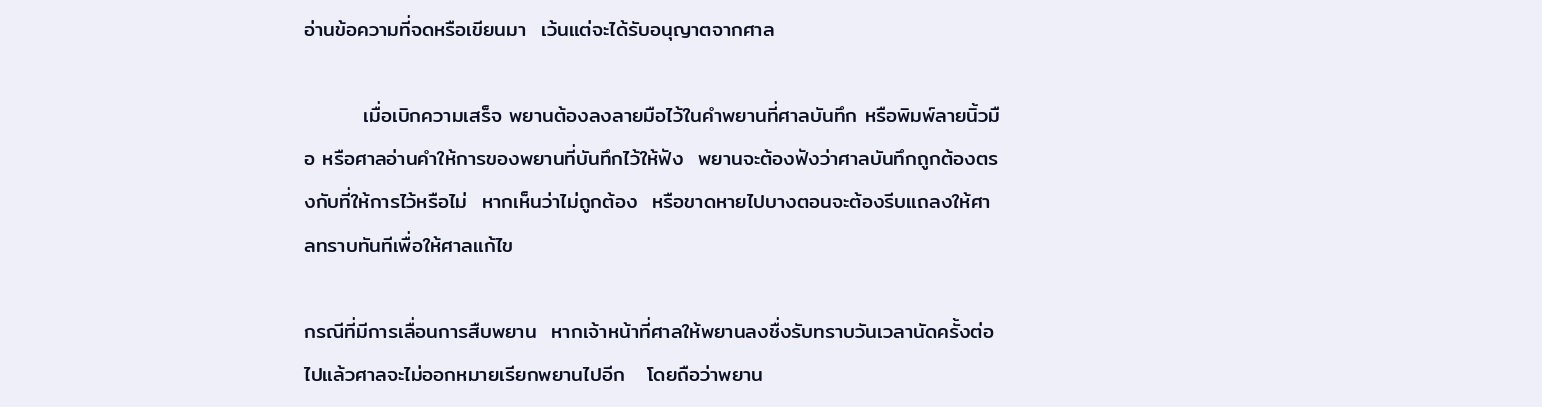อ่านข้อความที่จดหรือเขียนมา  เว้นแต่จะได้รับอนุญาตจากศาล

        เมื่อเบิกความเสร็จ พยานต้องลงลายมือไว้ในคำพยานที่ศาลบันทึก หรือพิมพ์ลายนิ้วมือ หรือศาลอ่านคำให้การของพยานที่บันทึกไว้ให้ฟัง  พยานจะต้องฟังว่าศาลบันทึกถูกต้องตรงกับที่ให้การไว้หรือไม่  หากเห็นว่าไม่ถูกต้อง  หรือขาดหายไปบางตอนจะต้องรีบแถลงให้ศาลทราบทันทีเพื่อให้ศาลแก้ไข

กรณีที่มีการเลื่อนการสืบพยาน  หากเจ้าหน้าที่ศาลให้พยานลงชื่งรับทราบวันเวลานัดครั้งต่อไปแล้วศาลจะไม่ออกหมายเรียกพยานไปอีก   โดยถือว่าพยาน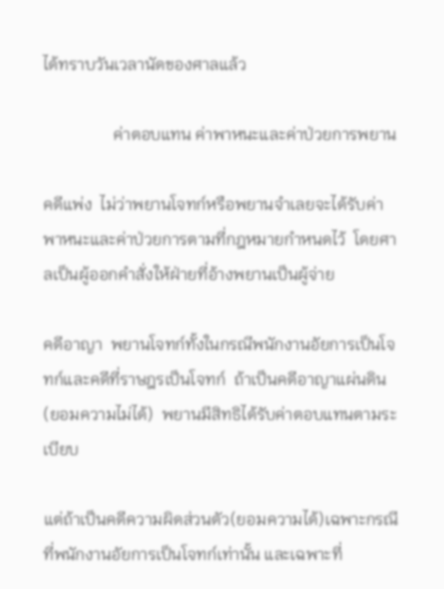ได้ทราบวันเวลานัดของศาลแล้ว

                 ค่าตอบแทน ค่าพาหนะและค่าป่วยการพยาน

คดีแพ่ง  ไม่ว่าพยานโจทก์หรือพยานจำเลยจะได้รับค่าพาหนะและค่าป่วยการตามที่กฎหมายกำหนดไว้  โดยศาลเป็นผู้ออกคำสั่งให้ฝ่ายที่อ้างพยานเป็นผู้จ่าย

คดีอาญา  พยานโจทก์ทั้งในกรณีพนักงานอัยการเป็นโจทก์และคดีที่ราษฎรเป็นโจทก์  ถ้าเป็นคดีอาญาแผ่นดิน(ยอมความไม่ได้)  พยานมีสิทธิได้รับค่าตอบแทนตามระเบียบ

แต่ถ้าเป็นคดีความผิดส่วนตัว(ยอมความได้)เฉพาะกรณีที่พนักงานอัยการเป็นโจทก์เท่านั้น และเฉพาะที่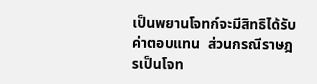เป็นพยานโจทก์จะมีสิทธิได้รับค่าตอบแทน  ส่วนกรณีราษฎรเป็นโจท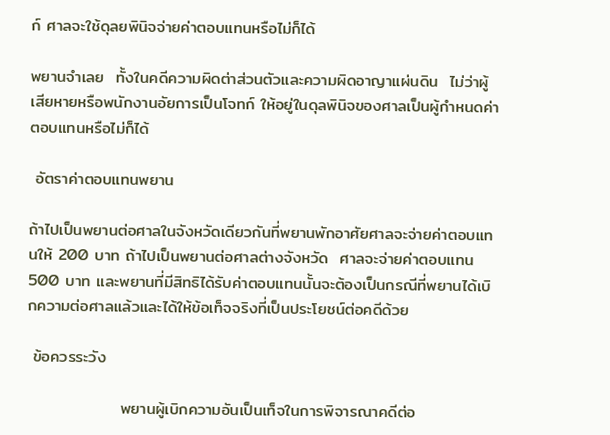ก์ ศาลจะใช้ดุลยพินิจจ่ายค่าตอบแทนหรือไม่ก็ได้

พยานจำเลย  ทั้งในคดีความผิดต่าส่วนตัวและความผิดอาญาแผ่นดิน  ไม่ว่าผู้เสียหายหรือพนักงานอัยการเป็นโจทก์ ให้อยู่ในดุลพินิจของศาลเป็นผู้กำหนดค่าตอบแทนหรือไม่ก็ได้

 อัตราค่าตอบแทนพยาน

ถ้าไปเป็นพยานต่อศาลในจังหวัดเดียวกันที่พยานพักอาศัยศาลจะจ่ายค่าตอบแทนให้ 200 บาท ถ้าไปเป็นพยานต่อศาลต่างจังหวัด  ศาลจะจ่ายค่าตอบแทน 500 บาท และพยานที่มีสิทธิได้รับค่าตอบแทนนั้นจะต้องเป็นกรณีที่พยานได้เบิกความต่อศาลแล้วและได้ให้ข้อเท็จจริงที่เป็นประโยชน์ต่อคดีด้วย

 ข้อควรระวัง

                พยานผู้เบิกความอันเป็นเท็จในการพิจารณาคดีต่อ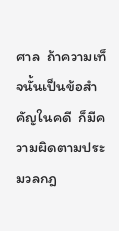ศาล  ถ้าความเท็จนั้นเป็นข้อสำคัญในคดี  ก็มีความผิดตามประมวลกฎ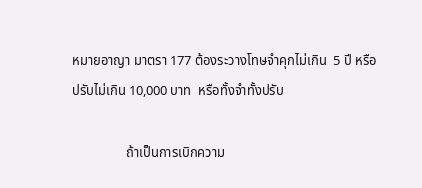หมายอาญา มาตรา 177 ต้องระวางโทษจำคุกไม่เกิน  5 ปี หรือปรับไม่เกิน 10,000 บาท  หรือทั้งจำทั้งปรับ

                ถ้าเป็นการเบิกความ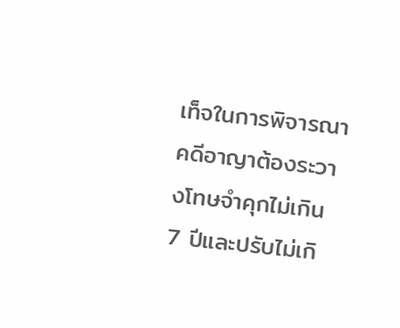เท็จในการพิจารณาคดีอาญาต้องระวางโทษจำคุกไม่เกิน 7 ปีและปรับไม่เกิ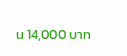น 14,000 บาท